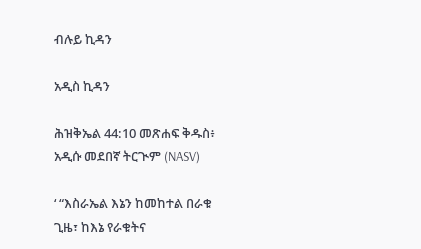ብሉይ ኪዳን

አዲስ ኪዳን

ሕዝቅኤል 44:10 መጽሐፍ ቅዱስ፥ አዲሱ መደበኛ ትርጒም (NASV)

‘ “እስራኤል እኔን ከመከተል በራቁ ጊዜ፣ ከእኔ የራቁትና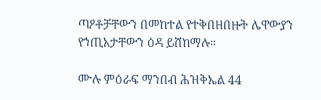ጣዖቶቻቸውን በመከተል የተቅበዘበዙት ሌዋውያን የኀጢአታቸውን ዕዳ ይሸከማሉ።

ሙሉ ምዕራፍ ማንበብ ሕዝቅኤል 44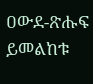ዐውደ-ጽሑፍ ይመልከቱ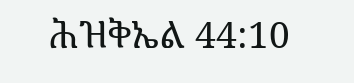ሕዝቅኤል 44:10